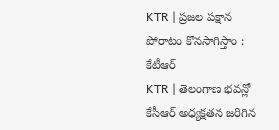KTR | ప్రజల పక్షాన పోరాటం కొనసాగిస్తాం : కేటీఆర్
KTR | తెలంగాణ భవన్లో కేసీఆర్ అధ్యక్షతన జరిగిన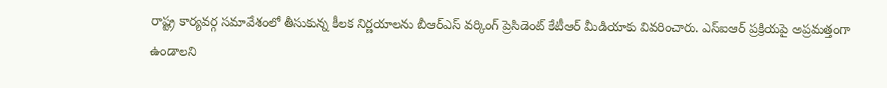రాష్ట్ర కార్యవర్గ సమావేశంలో తీసుకున్న కీలక నిర్ణయాలను బీఆర్ఎస్ వర్కింగ్ ప్రెసిడెంట్ కేటీఆర్ మీడియాకు వివరించారు. ఎస్ఐఆర్ ప్రక్రియపై అప్రమత్తంగా ఉండాలని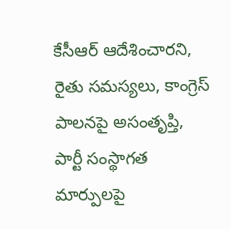కేసీఆర్ ఆదేశించారని, రైతు సమస్యలు, కాంగ్రెస్ పాలనపై అసంతృప్తి, పార్టీ సంస్థాగత మార్పులపై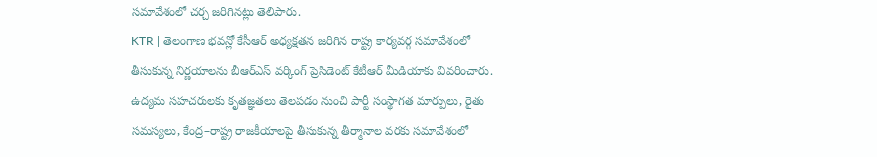సమావేశంలో చర్చ జరిగినట్లు తెలిపారు.
KTR | తెలంగాణ భవన్లో కేసీఆర్ అధ్యక్షతన జరిగిన రాష్ట్ర కార్యవర్గ సమావేశంలో తీసుకున్న నిర్ణయాలను బీఆర్ఎస్ వర్కింగ్ ప్రెసిడెంట్ కేటీఆర్ మీడియాకు వివరించారు. ఉద్యమ సహచరులకు కృతజ్ఞతలు తెలపడం నుంచి పార్టీ సంస్థాగత మార్పులు, రైతు సమస్యలు, కేంద్ర–రాష్ట్ర రాజకీయాలపై తీసుకున్న తీర్మానాల వరకు సమావేశంలో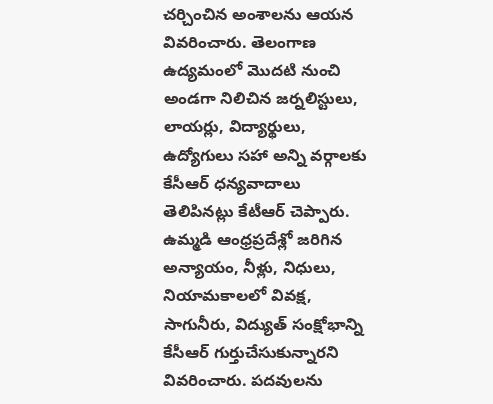చర్చించిన అంశాలను ఆయన వివరించారు. తెలంగాణ ఉద్యమంలో మొదటి నుంచి అండగా నిలిచిన జర్నలిస్టులు, లాయర్లు, విద్యార్థులు, ఉద్యోగులు సహా అన్ని వర్గాలకు కేసీఆర్ ధన్యవాదాలు తెలిపినట్లు కేటీఆర్ చెప్పారు. ఉమ్మడి ఆంధ్రప్రదేశ్లో జరిగిన అన్యాయం, నీళ్లు, నిధులు, నియామకాలలో వివక్ష, సాగునీరు, విద్యుత్ సంక్షోభాన్ని కేసీఆర్ గుర్తుచేసుకున్నారని వివరించారు. పదవులను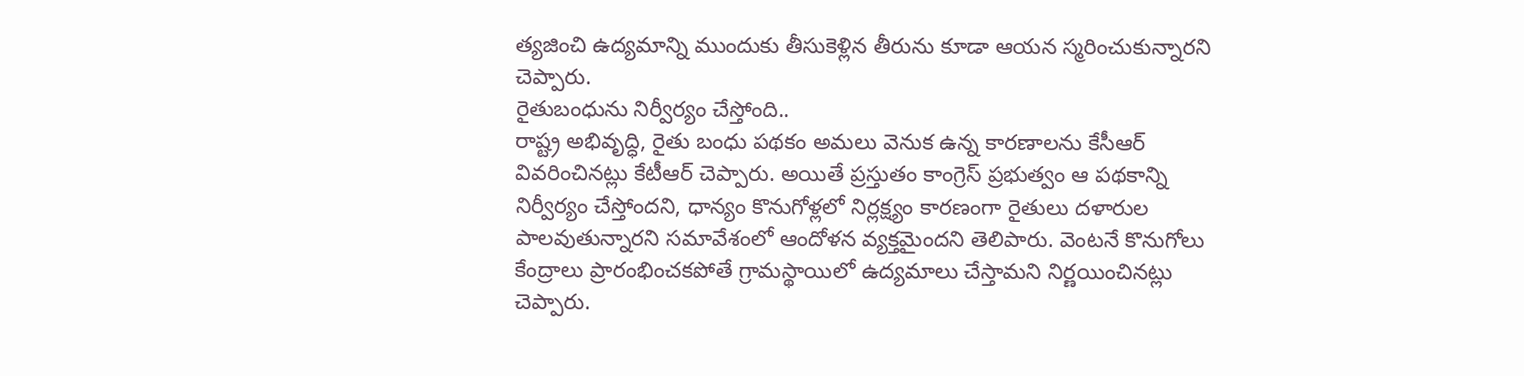త్యజించి ఉద్యమాన్ని ముందుకు తీసుకెళ్లిన తీరును కూడా ఆయన స్మరించుకున్నారని చెప్పారు.
రైతుబంధును నిర్వీర్యం చేస్తోంది..
రాష్ట్ర అభివృద్ధి, రైతు బంధు పథకం అమలు వెనుక ఉన్న కారణాలను కేసీఆర్ వివరించినట్లు కేటీఆర్ చెప్పారు. అయితే ప్రస్తుతం కాంగ్రెస్ ప్రభుత్వం ఆ పథకాన్ని నిర్వీర్యం చేస్తోందని, ధాన్యం కొనుగోళ్లలో నిర్లక్ష్యం కారణంగా రైతులు దళారుల పాలవుతున్నారని సమావేశంలో ఆందోళన వ్యక్తమైందని తెలిపారు. వెంటనే కొనుగోలు కేంద్రాలు ప్రారంభించకపోతే గ్రామస్థాయిలో ఉద్యమాలు చేస్తామని నిర్ణయించినట్లు చెప్పారు.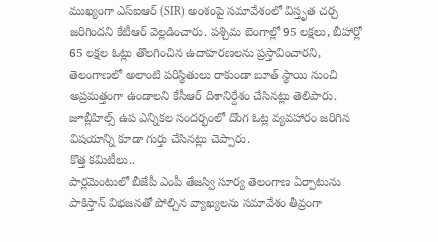ముఖ్యంగా ఎస్ఐఆర్ (SIR) అంశంపై సమావేశంలో విస్తృత చర్చ జరిగిందని కేటీఆర్ వెల్లడించారు. పశ్చిమ బెంగాల్లో 95 లక్షలు, బీహార్లో 65 లక్షల ఓట్లు తొలగించిన ఉదాహరణలను ప్రస్తావించారని, తెలంగాణలో అలాంటి పరిస్థితులు రాకుండా బూత్ స్థాయి నుంచి అప్రమత్తంగా ఉండాలని కేసీఆర్ దిశానిర్దేశం చేసినట్లు తెలిపారు. జూబ్లీహిల్స్ ఉప ఎన్నికల సందర్భంలో దొంగ ఓట్ల వ్యవహారం జరిగిన విషయాన్ని కూడా గుర్తు చేసినట్లు చెప్పారు.
కొత్త కమిటీలు..
పార్లమెంటులో బీజేపీ ఎంపీ తేజస్వి సూర్య తెలంగాణ ఏర్పాటును పాకిస్తాన్ విభజనతో పోల్చిన వ్యాఖ్యలను సమావేశం తీవ్రంగా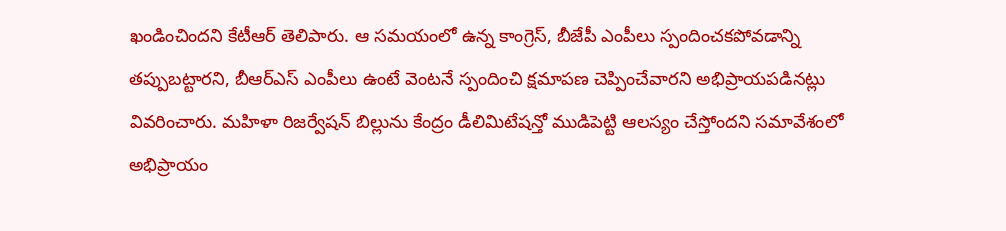ఖండించిందని కేటీఆర్ తెలిపారు. ఆ సమయంలో ఉన్న కాంగ్రెస్, బీజేపీ ఎంపీలు స్పందించకపోవడాన్ని తప్పుబట్టారని, బీఆర్ఎస్ ఎంపీలు ఉంటే వెంటనే స్పందించి క్షమాపణ చెప్పించేవారని అభిప్రాయపడినట్లు వివరించారు. మహిళా రిజర్వేషన్ బిల్లును కేంద్రం డీలిమిటేషన్తో ముడిపెట్టి ఆలస్యం చేస్తోందని సమావేశంలో అభిప్రాయం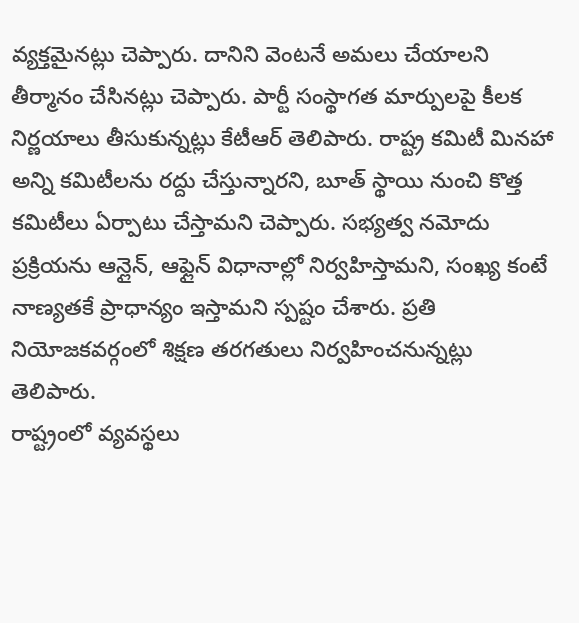వ్యక్తమైనట్లు చెప్పారు. దానిని వెంటనే అమలు చేయాలని తీర్మానం చేసినట్లు చెప్పారు. పార్టీ సంస్థాగత మార్పులపై కీలక నిర్ణయాలు తీసుకున్నట్లు కేటీఆర్ తెలిపారు. రాష్ట్ర కమిటీ మినహా అన్ని కమిటీలను రద్దు చేస్తున్నారని, బూత్ స్థాయి నుంచి కొత్త కమిటీలు ఏర్పాటు చేస్తామని చెప్పారు. సభ్యత్వ నమోదు ప్రక్రియను ఆన్లైన్, ఆఫ్లైన్ విధానాల్లో నిర్వహిస్తామని, సంఖ్య కంటే నాణ్యతకే ప్రాధాన్యం ఇస్తామని స్పష్టం చేశారు. ప్రతి నియోజకవర్గంలో శిక్షణ తరగతులు నిర్వహించనున్నట్లు తెలిపారు.
రాష్ట్రంలో వ్యవస్థలు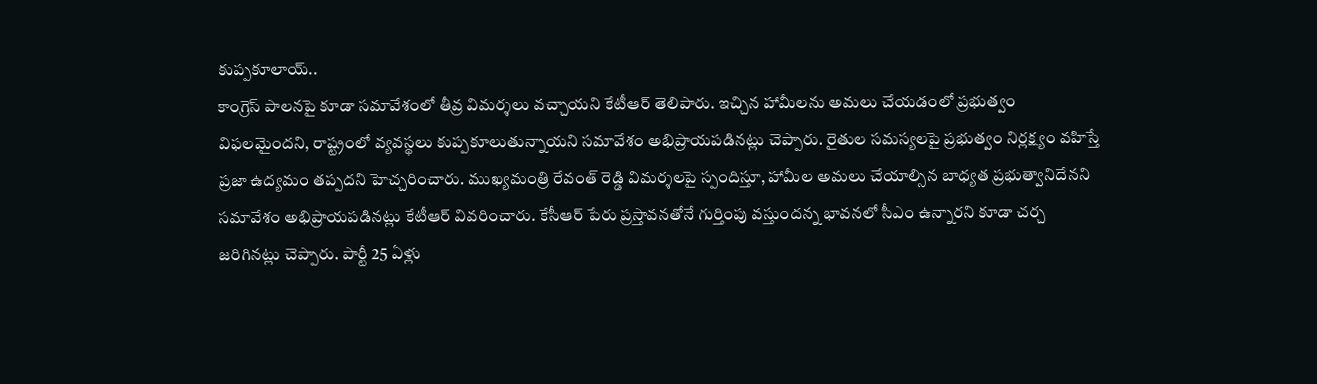కుప్పకూలాయ్..
కాంగ్రెస్ పాలనపై కూడా సమావేశంలో తీవ్ర విమర్శలు వచ్చాయని కేటీఆర్ తెలిపారు. ఇచ్చిన హామీలను అమలు చేయడంలో ప్రభుత్వం విఫలమైందని, రాష్ట్రంలో వ్యవస్థలు కుప్పకూలుతున్నాయని సమావేశం అభిప్రాయపడినట్లు చెప్పారు. రైతుల సమస్యలపై ప్రభుత్వం నిర్లక్ష్యం వహిస్తే ప్రజా ఉద్యమం తప్పదని హెచ్చరించారు. ముఖ్యమంత్రి రేవంత్ రెడ్డి విమర్శలపై స్పందిస్తూ, హామీల అమలు చేయాల్సిన బాధ్యత ప్రభుత్వానిదేనని సమావేశం అభిప్రాయపడినట్లు కేటీఆర్ వివరించారు. కేసీఆర్ పేరు ప్రస్తావనతోనే గుర్తింపు వస్తుందన్న భావనలో సీఎం ఉన్నారని కూడా చర్చ జరిగినట్లు చెప్పారు. పార్టీ 25 ఏళ్లు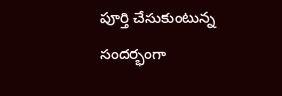పూర్తి చేసుకుంటున్న సందర్భంగా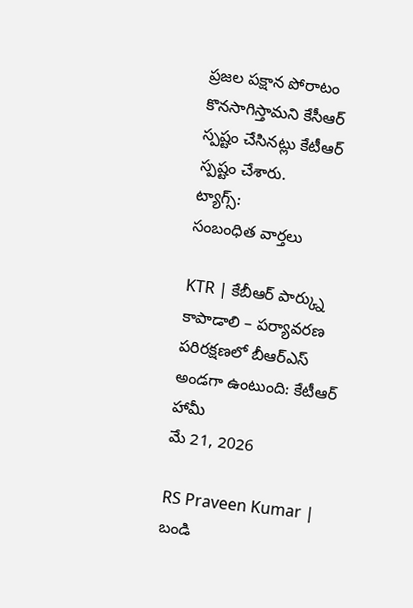ప్రజల పక్షాన పోరాటం కొనసాగిస్తామని కేసీఆర్ స్పష్టం చేసినట్లు కేటీఆర్ స్పష్టం చేశారు.
ట్యాగ్స్:
సంబంధిత వార్తలు

KTR | కేబీఆర్ పార్క్ను కాపాడాలి – పర్యావరణ పరిరక్షణలో బీఆర్ఎస్ అండగా ఉంటుంది: కేటీఆర్ హామీ
మే 21, 2026

RS Praveen Kumar | బండి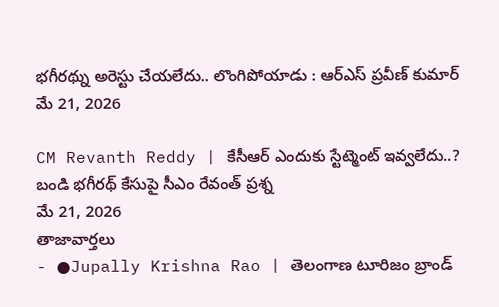భగీరథ్ను అరెస్టు చేయలేదు.. లొంగిపోయాడు : ఆర్ఎస్ ప్రవీణ్ కుమార్
మే 21, 2026

CM Revanth Reddy | కేసీఆర్ ఎందుకు స్టేట్మెంట్ ఇవ్వలేదు..? బండి భగీరథ్ కేసుపై సీఎం రేవంత్ ప్రశ్న
మే 21, 2026
తాజావార్తలు
- ●Jupally Krishna Rao | తెలంగాణ టూరిజం బ్రాండ్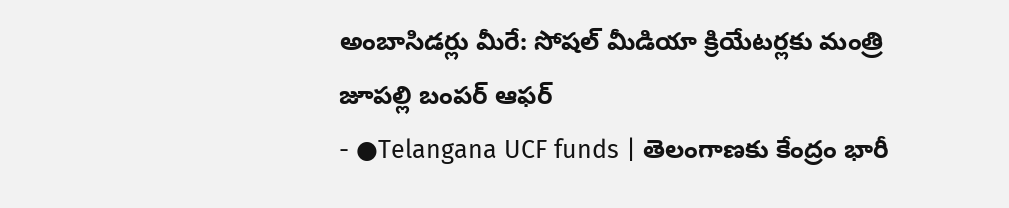అంబాసిడర్లు మీరే: సోషల్ మీడియా క్రియేటర్లకు మంత్రి జూపల్లి బంపర్ ఆఫర్
- ●Telangana UCF funds | తెలంగాణకు కేంద్రం భారీ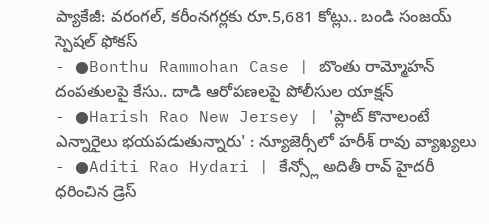ప్యాకేజీ: వరంగల్, కరీంనగర్లకు రూ.5,681 కోట్లు.. బండి సంజయ్ స్పెషల్ ఫోకస్
- ●Bonthu Rammohan Case | బొంతు రామ్మోహన్ దంపతులపై కేసు.. దాడి ఆరోపణలపై పోలీసుల యాక్షన్
- ●Harish Rao New Jersey | 'ప్లాట్ కొనాలంటే ఎన్నారైలు భయపడుతున్నారు' : న్యూజెర్సీలో హరీశ్ రావు వ్యాఖ్యలు
- ●Aditi Rao Hydari | కేన్స్లో అదితీ రావ్ హైదరీ ధరించిన డ్రెస్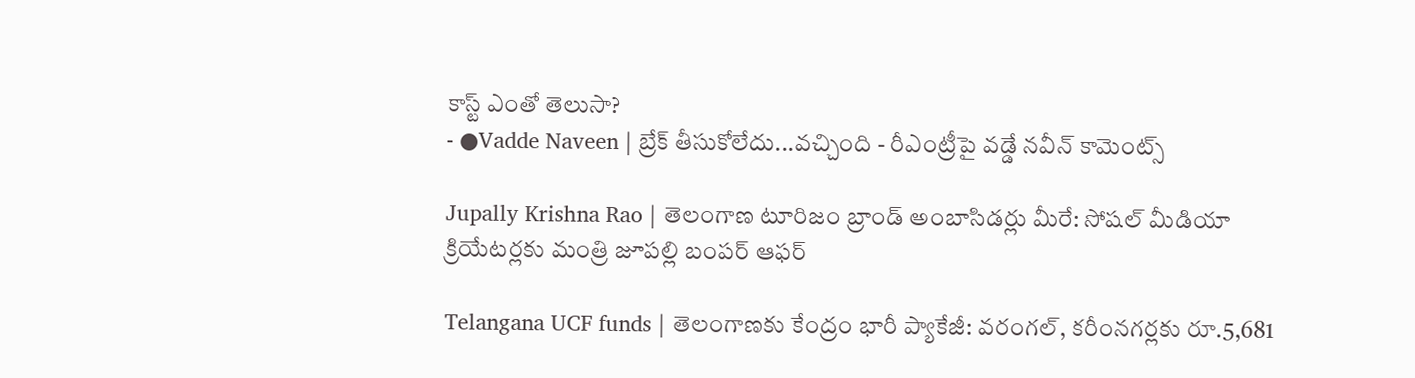కాస్ట్ ఎంతో తెలుసా?
- ●Vadde Naveen | బ్రేక్ తీసుకోలేదు...వచ్చింది - రీఎంట్రీపై వడ్డే నవీన్ కామెంట్స్

Jupally Krishna Rao | తెలంగాణ టూరిజం బ్రాండ్ అంబాసిడర్లు మీరే: సోషల్ మీడియా క్రియేటర్లకు మంత్రి జూపల్లి బంపర్ ఆఫర్

Telangana UCF funds | తెలంగాణకు కేంద్రం భారీ ప్యాకేజీ: వరంగల్, కరీంనగర్లకు రూ.5,681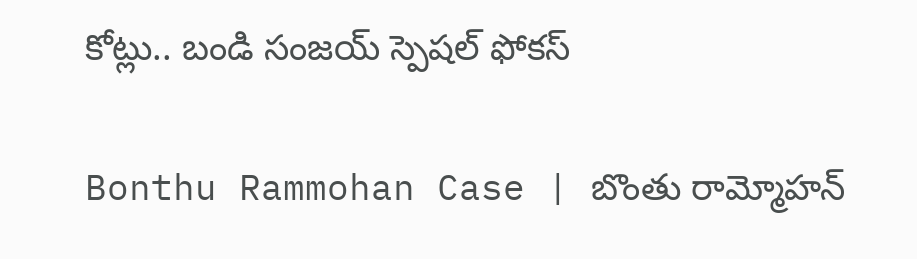కోట్లు.. బండి సంజయ్ స్పెషల్ ఫోకస్

Bonthu Rammohan Case | బొంతు రామ్మోహన్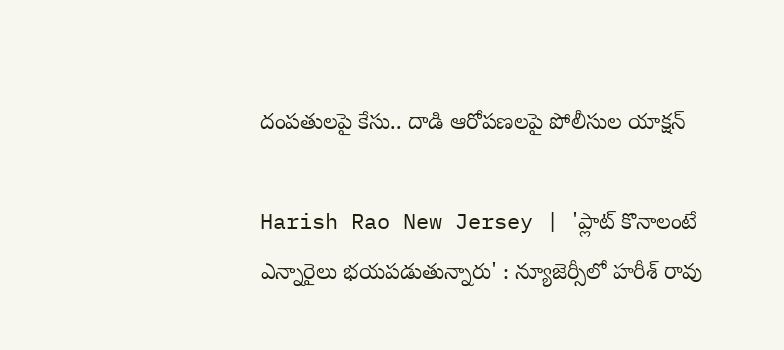దంపతులపై కేసు.. దాడి ఆరోపణలపై పోలీసుల యాక్షన్

Harish Rao New Jersey | 'ప్లాట్ కొనాలంటే ఎన్నారైలు భయపడుతున్నారు' : న్యూజెర్సీలో హరీశ్ రావు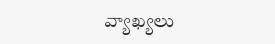వ్యాఖ్యలు